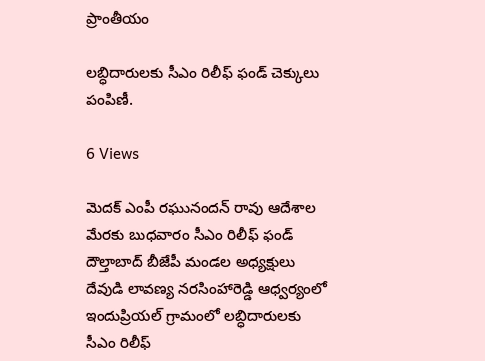ప్రాంతీయం

లబ్ధిదారులకు సీఎం రిలీఫ్ ఫండ్ చెక్కులు పంపిణీ.

6 Views

మెదక్ ఎంపీ రఘునందన్ రావు ఆదేశాల మేరకు బుధవారం సీఎం రిలీఫ్ ఫండ్ దౌల్తాబాద్ బీజేపీ మండల అధ్యక్షులు దేవుడి లావణ్య నరసింహారెడ్డి ఆధ్వర్యంలో ఇందుప్రియల్ గ్రామంలో లబ్ధిదారులకు సీఎం రిలీఫ్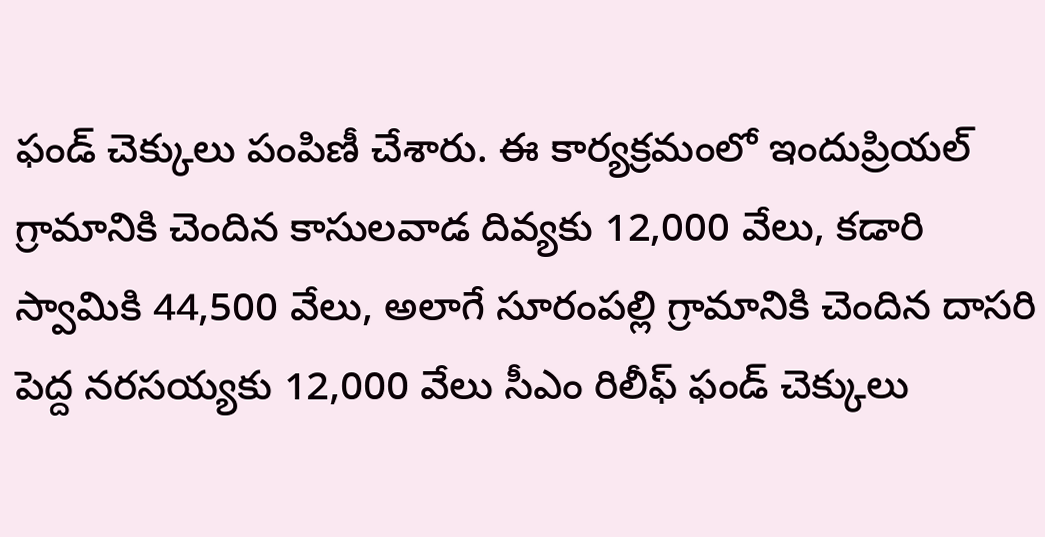ఫండ్ చెక్కులు పంపిణీ చేశారు. ఈ కార్యక్రమంలో ఇందుప్రియల్ గ్రామానికి చెందిన కాసులవాడ దివ్యకు 12,000 వేలు, కడారి స్వామికి 44,500 వేలు, అలాగే సూరంపల్లి గ్రామానికి చెందిన దాసరి పెద్ద నరసయ్యకు 12,000 వేలు సీఎం రిలీఫ్ ఫండ్ చెక్కులు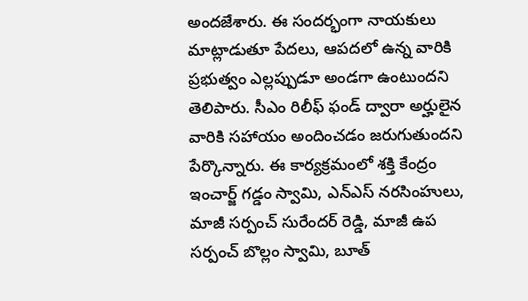అందజేశారు. ఈ సందర్భంగా నాయకులు మాట్లాడుతూ పేదలు, ఆపదలో ఉన్న వారికి ప్రభుత్వం ఎల్లప్పుడూ అండగా ఉంటుందని తెలిపారు. సీఎం రిలీఫ్ ఫండ్ ద్వారా అర్హులైన వారికి సహాయం అందించడం జరుగుతుందని పేర్కొన్నారు. ఈ కార్యక్రమంలో శక్తి కేంద్రం ఇంచార్జ్ గడ్డం స్వామి, ఎన్ఎస్ నరసింహులు, మాజీ సర్పంచ్ సురేందర్ రెడ్డి, మాజీ ఉప సర్పంచ్ బొల్లం స్వామి, బూత్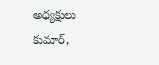అధ్యక్షులు కుమార్,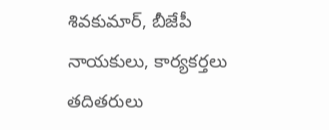శివకుమార్, బీజేపీ నాయకులు, కార్యకర్తలు తదితరులు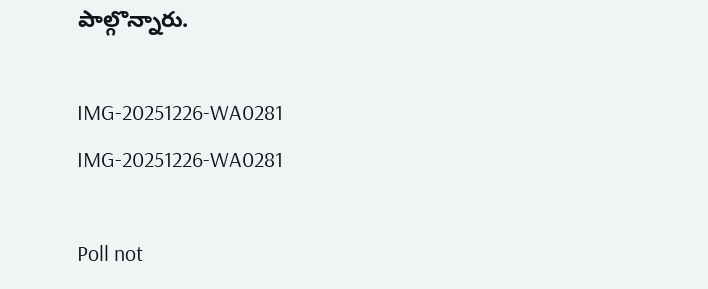పాల్గొన్నారు.

IMG-20251226-WA0281
IMG-20251226-WA0281

Poll not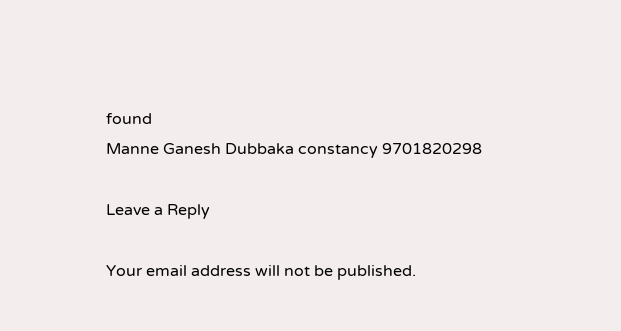found
Manne Ganesh Dubbaka constancy 9701820298

Leave a Reply

Your email address will not be published.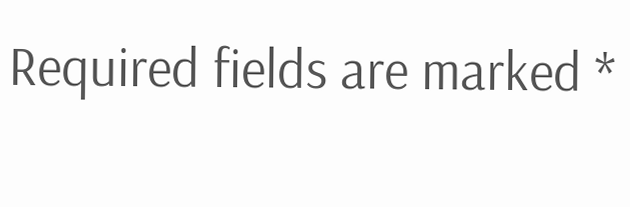Required fields are marked *